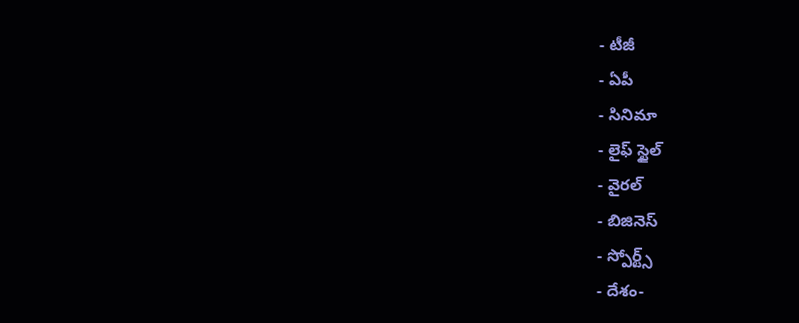- టీజీ
- ఏపీ
- సినిమా
- లైఫ్ స్టైల్
- వైరల్
- బిజినెస్
- స్పోర్ట్స్
- దేశం-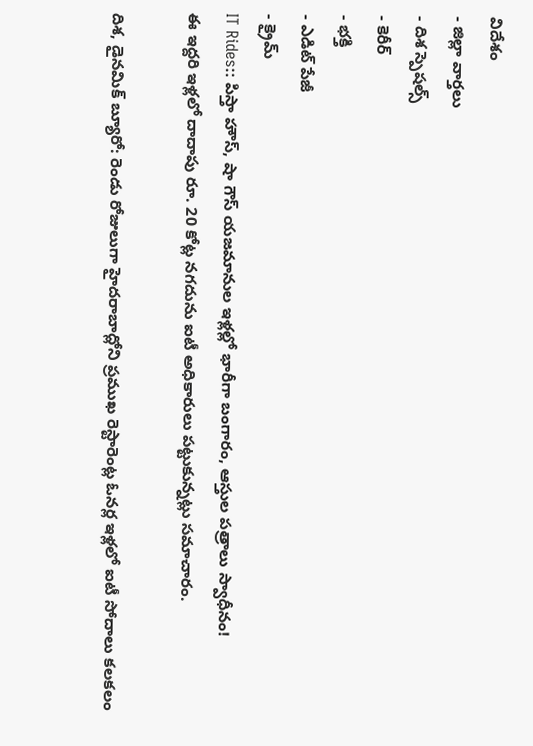విదేశం
- జిల్లా వార్తలు
- దిశ స్పెషల్స్
- కెరీర్
- భక్తి
- ఎడిట్ పేజీ
- క్రైమ్
IT Rides:: పిస్తా హౌస్, షా గౌస్ యజమానుల ఇళ్లల్లో భారీగా బంగారం, ఆస్తుల పత్రాలు స్వాధీనం!
ఈ ఇద్దరి ఇళ్లలో దాదాపు రూ. 20 కోట్ల నగదును ఐటీ అధికారులు పట్టుకున్నట్లు సమాచారం.

దిశ, డైనమిక్ బ్యూరో: రెండు రోజులుగా హైదరాబాద్లోని ప్రముఖ రెస్టారెంట్ల ఓనర్ల ఇళ్లలో ఐటీ సోదాలు కలకలం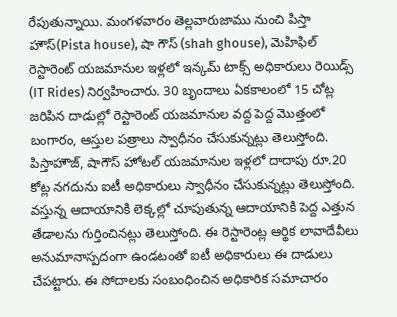రేపుతున్నాయి. మంగళవారం తెల్లవారుజాము నుంచి పిస్తా హౌస్(Pista house), షా గౌస్ (shah ghouse), మెహిఫిల్ రెస్టారెంట్ యజమానుల ఇళ్లలో ఇన్కమ్ టాక్స్ అధికారులు రెయిడ్స్ (IT Rides) నిర్వహించారు. 30 బృందాలు ఏకకాలంలో 15 చోట్ల జరిపిన దాడుల్లో రెస్టారెంట్ యజమానుల వద్ద పెద్ద మొత్తంలో బంగారం, ఆస్తుల పత్రాలు స్వాధీనం చేసుకున్నట్లు తెలుస్తోంది. పిస్తాహౌజ్, షాగౌస్ హోటల్ యజమానుల ఇళ్లలో దాదాపు రూ.20 కోట్ల నగదును ఐటీ అధికారులు స్వాధీనం చేసుకున్నట్లు తెలుస్తోంది. వస్తున్న ఆదాయానికి లెక్కల్లో చూపుతున్న ఆదాయానికి పెద్ద ఎత్తున తేడాలను గుర్తించినట్లు తెలుస్తోంది. ఈ రెస్టారెంట్ల ఆర్థిక లావాదేవీలు అనుమానాస్పదంగా ఉండటంతో ఐటీ అధికారులు ఈ దాడులు చేపట్టారు. ఈ సోదాలకు సంబంధించిన అధికారిక సమాచారం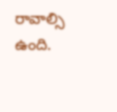రావాల్సి ఉంది.